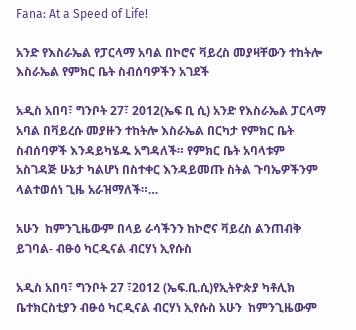Fana: At a Speed of Life!

አንድ የእስራኤል የፓርላማ አባል በኮሮና ቫይረስ መያዛቸውን ተከትሎ እስራኤል የምክር ቤት ስብሰባዎችን አገደች

አዲስ አበባ፣ ግንቦት 27፣ 2012(ኤፍ ቢ ሲ) አንድ የእስራኤል ፓርላማ አባል በቫይረሱ መያዙን ተከትሎ እስራኤል በርካታ የምክር ቤት ስብሰባዎች እንዳይካሄዱ አግዳለች። የምክር ቤት አባላቱም አስገዳጅ ሁኔታ ካልሆነ በስተቀር እንዳይመጡ ስትል ጉባኤዎችንም ላልተወሰነ ጊዜ አራዝማለች።…

አሁን  ከምንጊዜውም በላይ ራሳችንን ከኮሮና ቫይረስ ልንጠብቅ ይገባል- ብፁዕ ካርዲናል ብርሃነ ኢየሱስ

አዲስ አበባ፣ ግንቦት 27 ፣2012 (ኤፍ.ቢ.ሲ)የኢትዮጵያ ካቶሊክ ቤተክርስቲያን ብፁዕ ካርዲናል ብርሃነ ኢየሱስ አሁን  ከምንጊዜውም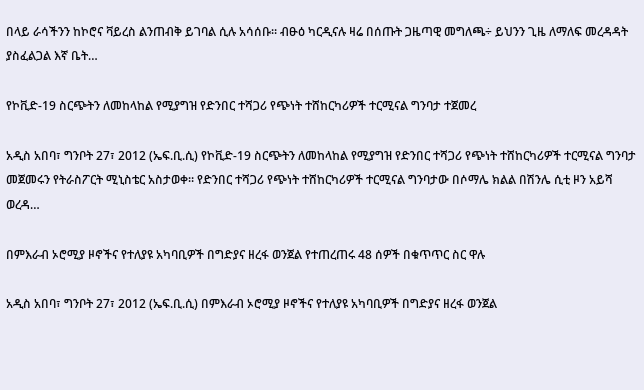በላይ ራሳችንን ከኮሮና ቫይረስ ልንጠብቅ ይገባል ሲሉ አሳሰቡ። ብፁዕ ካርዲናሉ ዛሬ በሰጡት ጋዜጣዊ መግለጫ÷ ይህንን ጊዜ ለማለፍ መረዳዳት ያስፈልጋል እኛ ቤት…

የኮቪድ-19 ስርጭትን ለመከላከል የሚያግዝ የድንበር ተሻጋሪ የጭነት ተሸከርካሪዎች ተርሚናል ግንባታ ተጀመረ

አዲስ አበባ፣ ግንቦት 27፣ 2012 (ኤፍ.ቢ.ሲ) የኮቪድ-19 ስርጭትን ለመከላከል የሚያግዝ የድንበር ተሻጋሪ የጭነት ተሸከርካሪዎች ተርሚናል ግንባታ መጀመሩን የትራስፖርት ሚኒስቴር አስታወቀ። የድንበር ተሻጋሪ የጭነት ተሸከርካሪዎች ተርሚናል ግንባታው በሶማሌ ክልል በሽንሌ ሲቲ ዞን አይሻ ወረዳ…

በምእራብ ኦሮሚያ ዞኖችና የተለያዩ አካባቢዎች በግድያና ዘረፋ ወንጀል የተጠረጠሩ 48 ሰዎች በቁጥጥር ስር ዋሉ

አዲስ አበባ፣ ግንቦት 27፣ 2012 (ኤፍ.ቢ.ሲ) በምእራብ ኦሮሚያ ዞኖችና የተለያዩ አካባቢዎች በግድያና ዘረፋ ወንጀል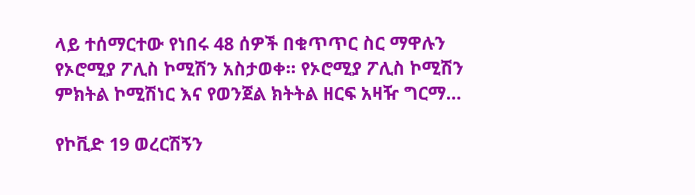ላይ ተሰማርተው የነበሩ 48 ሰዎች በቁጥጥር ስር ማዋሉን የኦሮሚያ ፖሊስ ኮሚሽን አስታወቀ። የኦሮሚያ ፖሊስ ኮሚሽን ምክትል ኮሚሽነር እና የወንጀል ክትትል ዘርፍ አዛዥ ግርማ…

የኮቪድ 19 ወረርሽኝን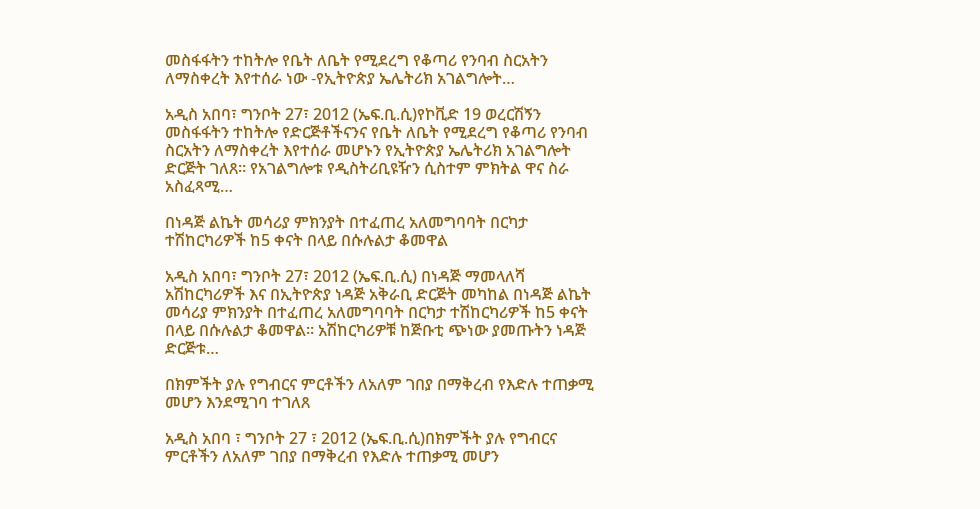መስፋፋትን ተከትሎ የቤት ለቤት የሚደረግ የቆጣሪ የንባብ ስርአትን ለማስቀረት እየተሰራ ነው -የኢትዮጵያ ኤሌትሪክ አገልግሎት…

አዲስ አበባ፣ ግንቦት 27፣ 2012 (ኤፍ.ቢ.ሲ)የኮቪድ 19 ወረርሽኝን መስፋፋትን ተከትሎ የድርጅቶችናንና የቤት ለቤት የሚደረግ የቆጣሪ የንባብ ስርአትን ለማስቀረት እየተሰራ መሆኑን የኢትዮጵያ ኤሌትሪክ አገልግሎት ድርጅት ገለጸ። የአገልግሎቱ የዲስትሪቢዩዥን ሲስተም ምክትል ዋና ስራ አስፈጻሚ…

በነዳጅ ልኬት መሳሪያ ምክንያት በተፈጠረ አለመግባባት በርካታ ተሽከርካሪዎች ከ5 ቀናት በላይ በሱሉልታ ቆመዋል

አዲስ አበባ፣ ግንቦት 27፣ 2012 (ኤፍ.ቢ.ሲ) በነዳጅ ማመላለሻ አሽከርካሪዎች እና በኢትዮጵያ ነዳጅ አቅራቢ ድርጅት መካከል በነዳጅ ልኬት መሳሪያ ምክንያት በተፈጠረ አለመግባባት በርካታ ተሽከርካሪዎች ከ5 ቀናት በላይ በሱሉልታ ቆመዋል። አሽከርካሪዎቹ ከጅቡቲ ጭነው ያመጡትን ነዳጅ ድርጅቱ…

በክምችት ያሉ የግብርና ምርቶችን ለአለም ገበያ በማቅረብ የእድሉ ተጠቃሚ መሆን እንደሚገባ ተገለጸ

አዲስ አበባ ፣ ግንቦት 27 ፣ 2012 (ኤፍ.ቢ.ሲ)በክምችት ያሉ የግብርና ምርቶችን ለአለም ገበያ በማቅረብ የእድሉ ተጠቃሚ መሆን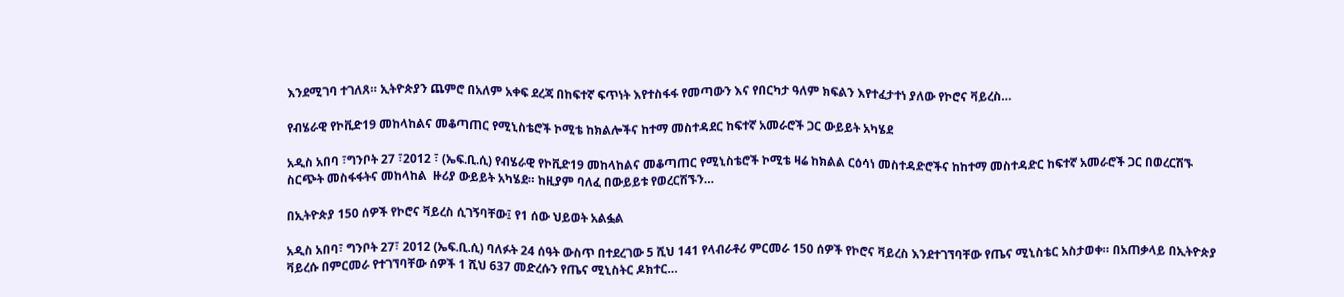እንደሚገባ ተገለጸ። ኢትዮጵያን ጨምሮ በአለም አቀፍ ደረጃ በከፍተኛ ፍጥነት እየተስፋፋ የመጣውን እና የበርካታ ዓለም ክፍልን እየተፈታተነ ያለው የኮሮና ቫይረስ…

የብሄራዊ የኮቪድ19 መከላከልና መቆጣጠር የሚኒስቴሮች ኮሚቴ ከክልሎችና ከተማ መስተዳደር ከፍተኛ አመራሮች ጋር ውይይት አካሄደ

አዲስ አበባ ፣ግንቦት 27 ፣2012 ፣ (ኤፍ.ቢ.ሲ) የብሄራዊ የኮቪድ19 መከላከልና መቆጣጠር የሚኒስቴሮች ኮሚቴ ዛሬ ከክልል ርዕሳነ መስተዳድሮችና ከከተማ መስተዳድር ከፍተኛ አመራሮች ጋር በወረርሽኙ ስርጭት መስፋፋትና መከላከል  ዙሪያ ውይይት አካሄደ። ከዚያም ባለፈ በውይይቱ የወረርሽኙን…

በኢትዮጵያ 150 ሰዎች የኮሮና ቫይረስ ሲገኝባቸው፤ የ1 ሰው ህይወት አልፏል

አዲስ አበባ፣ ግንቦት 27፣ 2012 (ኤፍ.ቢ.ሲ) ባለፉት 24 ሰዓት ውስጥ በተደረገው 5 ሺህ 141 የላብራቶሪ ምርመራ 150 ሰዎች የኮሮና ቫይረስ እንደተገኘባቸው የጤና ሚኒስቴር አስታወቀ። በአጠቃላይ በኢትዮጵያ ቫይረሱ በምርመራ የተገኘባቸው ሰዎች 1 ሺህ 637 መድረሱን የጤና ሚኒስትር ዶክተር…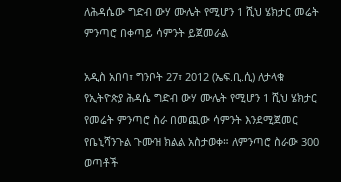ለሕዳሴው ግድብ ውሃ ሙሌት የሚሆን 1 ሺህ ሄክታር መሬት ምንጣሮ በቀጣይ ሳምንት ይጀመራል

አዲስ አበባ፣ ግንቦት 27፣ 2012 (ኤፍ.ቢ.ሲ) ለታላቁ የኢትዮጵያ ሕዳሴ ግድብ ውሃ ሙሌት የሚሆን 1 ሺህ ሄክታር የመሬት ምንጣሮ ስራ በመጪው ሳምንት እንደሚጀመር የቤኒሻንጉል ጉሙዝ ክልል አስታወቀ። ለምንጣሮ ስራው 300 ወጣቶች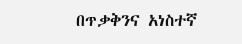በጥቃቅንና አነስተኛ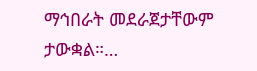ማኅበራት መደራጀታቸውም ታውቋል።…